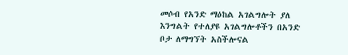መሶብ የአንድ ማዕከል አገልግሎት ያለ እንግልት የተለያዩ አገልግሎቶችን በአንድ ቦታ ለማግኘት አስችሎናል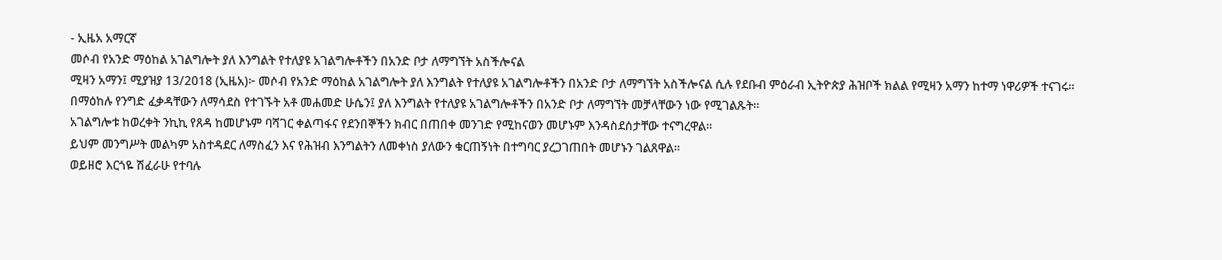- ኢዜአ አማርኛ
መሶብ የአንድ ማዕከል አገልግሎት ያለ እንግልት የተለያዩ አገልግሎቶችን በአንድ ቦታ ለማግኘት አስችሎናል
ሚዛን አማን፤ ሚያዝያ 13/2018 (ኢዜአ)፦ መሶብ የአንድ ማዕከል አገልግሎት ያለ እንግልት የተለያዩ አገልግሎቶችን በአንድ ቦታ ለማግኘት አስችሎናል ሲሉ የደቡብ ምዕራብ ኢትዮጵያ ሕዝቦች ክልል የሚዛን አማን ከተማ ነዋሪዎች ተናገሩ።
በማዕከሉ የንግድ ፈቃዳቸውን ለማሳደስ የተገኙት አቶ መሐመድ ሁሴን፤ ያለ እንግልት የተለያዩ አገልግሎቶችን በአንድ ቦታ ለማግኘት መቻላቸውን ነው የሚገልጹት።
አገልግሎቱ ከወረቀት ንኪኪ የጸዳ ከመሆኑም ባሻገር ቀልጣፋና የደንበኞችን ክብር በጠበቀ መንገድ የሚከናወን መሆኑም እንዳስደሰታቸው ተናግረዋል።
ይህም መንግሥት መልካም አስተዳደር ለማስፈን እና የሕዝብ እንግልትን ለመቀነስ ያለውን ቁርጠኝነት በተግባር ያረጋገጠበት መሆኑን ገልጸዋል።
ወይዘሮ እርጎዬ ሽፈራሁ የተባሉ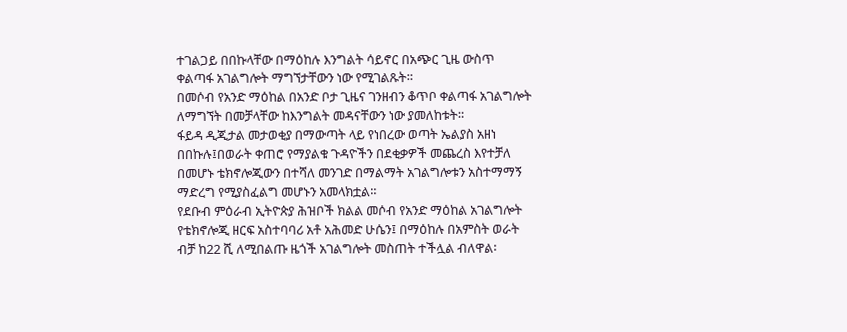ተገልጋይ በበኩላቸው በማዕከሉ እንግልት ሳይኖር በአጭር ጊዜ ውስጥ ቀልጣፋ አገልግሎት ማግኘታቸውን ነው የሚገልጹት።
በመሶብ የአንድ ማዕከል በአንድ ቦታ ጊዜና ገንዘብን ቆጥቦ ቀልጣፋ አገልግሎት ለማግኘት በመቻላቸው ከእንግልት መዳናቸውን ነው ያመለከቱት።
ፋይዳ ዲጂታል መታወቂያ በማውጣት ላይ የነበረው ወጣት ኤልያስ አዘነ በበኩሉ፤በወራት ቀጠሮ የማያልቁ ጉዳዮችን በደቂቃዎች መጨረስ እየተቻለ በመሆኑ ቴክኖሎጂውን በተሻለ መንገድ በማልማት አገልግሎቱን አስተማማኝ ማድረግ የሚያስፈልግ መሆኑን አመላክቷል።
የደቡብ ምዕራብ ኢትዮጵያ ሕዝቦች ክልል መሶብ የአንድ ማዕከል አገልግሎት የቴክኖሎጂ ዘርፍ አስተባባሪ አቶ አሕመድ ሁሴን፤ በማዕከሉ በአምስት ወራት ብቻ ከ22 ሺ ለሚበልጡ ዜጎች አገልግሎት መስጠት ተችሏል ብለዋል፡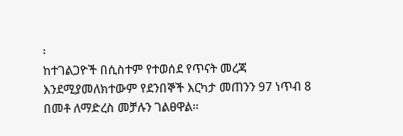፡
ከተገልጋዮች በሲስተም የተወሰደ የጥናት መረጃ እንደሚያመለክተውም የደንበኞች እርካታ መጠንን 97 ነጥብ 8 በመቶ ለማድረስ መቻሉን ገልፀዋል።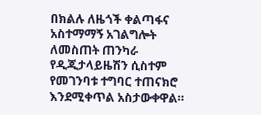በክልሉ ለዜጎች ቀልጣፋና አስተማማኝ አገልግሎት ለመስጠት ጠንካራ የዲጂታላይዜሽን ሲስተም የመገንባቱ ተግባር ተጠናክሮ እንደሚቀጥል አስታውቀዋል።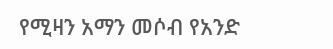የሚዛን አማን መሶብ የአንድ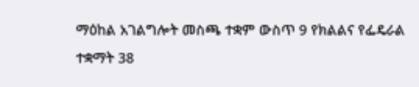ማዕከል አገልግሎት መስጫ ተቋም ውስጥ 9 የክልልና የፌዴራል ተቋማት 38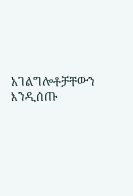አገልግሎቶቻቸውን እንዲሰጡ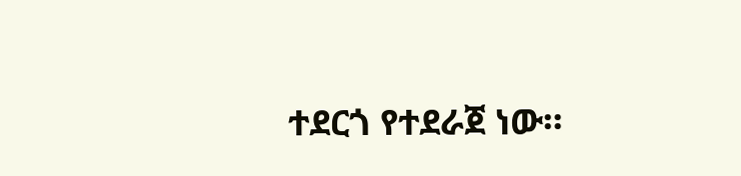ተደርጎ የተደራጀ ነው።